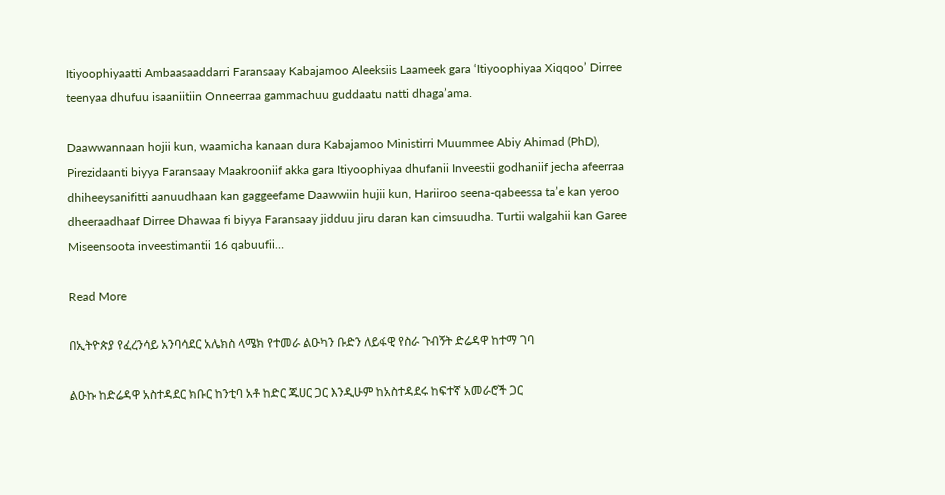Itiyoophiyaatti Ambaasaaddarri Faransaay Kabajamoo Aleeksiis Laameek gara ‘Itiyoophiyaa Xiqqoo’ Dirree teenyaa dhufuu isaaniitiin Onneerraa gammachuu guddaatu natti dhaga’ama.

Daawwannaan hojii kun, waamicha kanaan dura Kabajamoo Ministirri Muummee Abiy Ahimad (PhD), Pirezidaanti biyya Faransaay Maakrooniif akka gara Itiyoophiyaa dhufanii Inveestii godhaniif jecha afeerraa dhiheeysanifitti aanuudhaan kan gaggeefame Daawwiin hujii kun, Hariiroo seena-qabeessa ta’e kan yeroo dheeraadhaaf Dirree Dhawaa fi biyya Faransaay jidduu jiru daran kan cimsuudha. Turtii walgahii kan Garee Miseensoota inveestimantii 16 qabuufii…

Read More

በኢትዮጵያ የፈረንሳይ አንባሳደር አሌክስ ላሜክ የተመራ ልዑካን ቡድን ለይፋዊ የስራ ጉብኝት ድሬዳዋ ከተማ ገባ

ልዑኩ ከድሬዳዋ አስተዳደር ክቡር ከንቲባ አቶ ከድር ጁሀር ጋር እንዲሁም ከአስተዳደሩ ከፍተኛ አመራሮች ጋር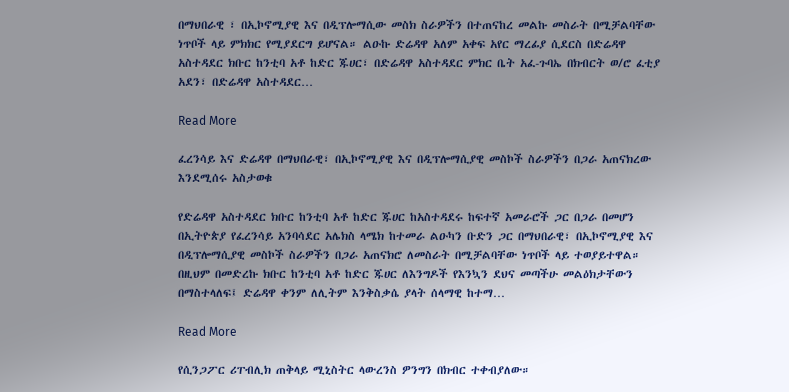በማህበራዊ ፣ በኢኮኖሚያዊ እና በዲፕሎማሲው መስክ ስራዎችን በተጠናከረ መልኩ መስራት በሚቻልባቸው ነጥቦች ላይ ምክክር የሚያደርግ ይሆናል። ልዑኩ ድሬዳዋ አለም አቀፍ አየር ማረፊያ ሲደርስ በድሬዳዋ አስተዳደር ክቡር ከንቲባ አቶ ከድር ጁሀር፣ በድሬዳዋ አስተዳደር ምክር ቤት አፈ-ጉባኤ በክብርት ወ/ሮ ፈቲያ አደን፣ በድሬዳዋ አስተዳደር…

Read More

ፈረንሳይ እና ድሬዳዋ በማህበራዊ፣ በኢኮኖሚያዊ እና በዲፕሎማሲያዊ መስኮች ስራዎችን በጋራ አጠናክረው እንደሚሰሩ አስታወቁ

የድሬዳዋ አስተዳደር ክቡር ከንቲባ አቶ ከድር ጁሀር ከአስተዳደሩ ከፍተኛ አመራሮች ጋር በጋራ በመሆን በኢትዮጵያ የፈረንሳይ አንባሳደር አሌክስ ላሜክ ከተመራ ልዑካን ቡድን ጋር በማህበራዊ፣ በኢኮኖሚያዊ እና በዲፕሎማሲያዊ መስኮች ስራዎችን በጋራ አጠናክሮ ለመስራት በሚቻልባቸው ነጥቦች ላይ ተወያይተዋል። በዚህም በመድረኩ ክቡር ከንቲባ አቶ ከድር ጁሀር ለእንግዶች የእንኳን ደህና መጣችሁ መልዕክታቸውን በማስተላለፍ፤ ድሬዳዋ ቀንም ለሊትም እንቅስቃሴ ያላት ሰላማዊ ከተማ…

Read More

የሲንጋፖር ሪፐብሊክ ጠቅላይ ሚኒስትር ላውረንስ ዎንግን በክብር ተቀብያለው።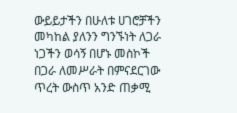ውይይታችን በሁለቱ ሀገሮቻችን መካከል ያለንን ግንኙነት ለጋራ ነጋችን ወሳኝ በሆኑ መስኮች በጋራ ለመሥራት በምናደርገው ጥረት ውስጥ አንድ ጠቃሚ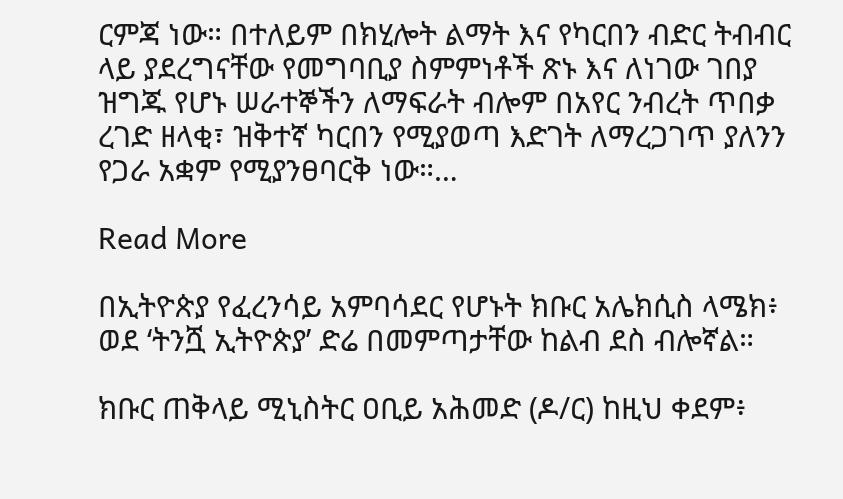ርምጃ ነው። በተለይም በክሂሎት ልማት እና የካርበን ብድር ትብብር ላይ ያደረግናቸው የመግባቢያ ስምምነቶች ጽኑ እና ለነገው ገበያ ዝግጁ የሆኑ ሠራተኞችን ለማፍራት ብሎም በአየር ንብረት ጥበቃ ረገድ ዘላቂ፣ ዝቅተኛ ካርበን የሚያወጣ እድገት ለማረጋገጥ ያለንን የጋራ አቋም የሚያንፀባርቅ ነው።…

Read More

በኢትዮጵያ የፈረንሳይ አምባሳደር የሆኑት ክቡር አሌክሲስ ላሜክ፥ ወደ ‘ትንሿ ኢትዮጵያ’ ድሬ በመምጣታቸው ከልብ ደስ ብሎኛል።

ክቡር ጠቅላይ ሚኒስትር ዐቢይ አሕመድ (ዶ/ር) ከዚህ ቀደም፥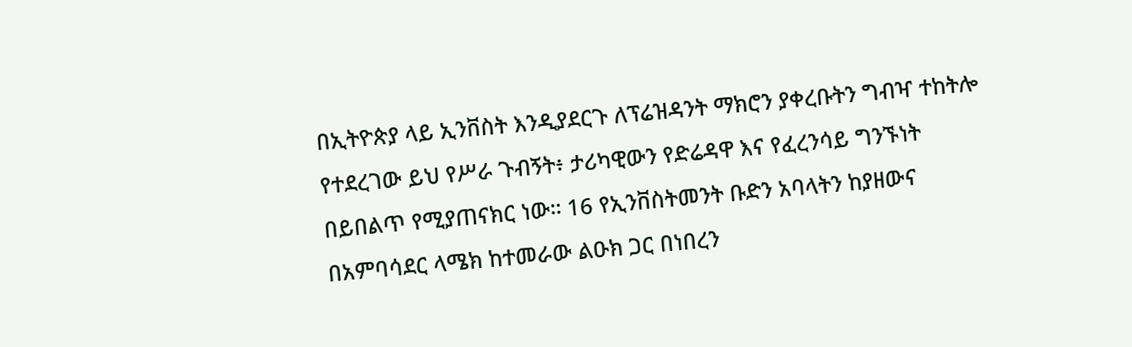በኢትዮጵያ ላይ ኢንቨስት እንዲያደርጉ ለፕሬዝዳንት ማክሮን ያቀረቡትን ግብዣ ተከትሎ የተደረገው ይህ የሥራ ጉብኝት፥ ታሪካዊውን የድሬዳዋ እና የፈረንሳይ ግንኙነት በይበልጥ የሚያጠናክር ነው። 16 የኢንቨስትመንት ቡድን አባላትን ከያዘውና በአምባሳደር ላሜክ ከተመራው ልዑክ ጋር በነበረን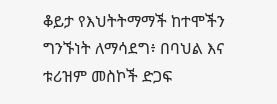ቆይታ የእህትትማማች ከተሞችን ግንኙነት ለማሳደግ፥ በባህል እና ቱሪዝም መስኮች ድጋፍ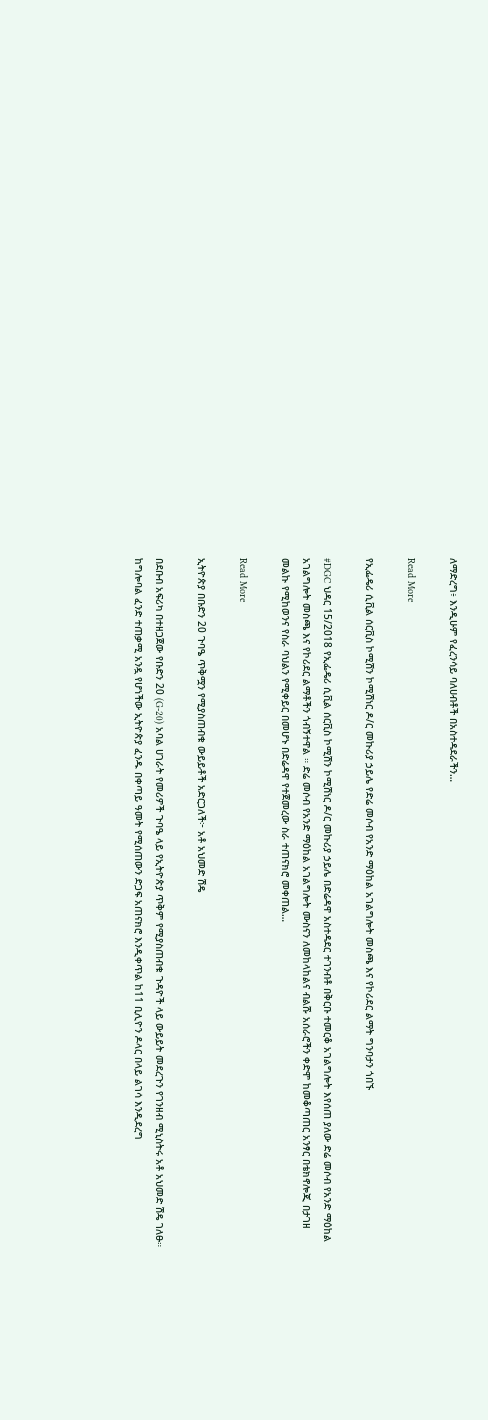ለማድረግ፥ እንዲሁም የፈረንሳይ ባለሀብቶች በአስተዳደራችን…

Read More

የኢፌዴሪ ሲቪል ሰርቪስ ኮሚሽን ኮሚሽነር ዶ/ር መኩሪያ ኃይሌ የድሬ መሶብ የአንድ ማዕከል አገልግሎት መስጫ እና የኮሪደር ልማት ግንባታን ጎበኙ

#DGC ህዳር 15/2018 የኢፌዴሪ ሲቪል ሰርቪስ ኮሚሽን ኮሚሽነር ዶ/ር መኩሪያ ኃይሌ በድሬዳዋ አስተዳደር ተገንብቶ በቅርቡ ተመርቆ አገልግሎት እየሰጠ ያለው ድሬ መሶብ የአንድ ማዕከል አገልግሎት መስጫ እና የኮሪደር ልማቶችን ጎብኝተዋል ። ድሬ መሶብ የአንድ ማዕከል አገልግሎት ሙስናን ለመከላከልና ብልሹ አሰራሮችን ቀድሞ ከመቆጣጠር አንፃር በቴክኖሎጂ በታገዘ መልኩ የሚከወንና የስራ ባህልን የሚቀይር በመሆኑ በድሬዳዋ የተጀመረው ስራ ተጠናክሮ መቀጠል…

Read More

ኢትዮጵያ በቡድን 20 ጉባዔ ጥቅሟን የሚያስጠብቁ ውይይቶች አድርጋለች፦ አቶ አህመድ ሽዴ

በደቡብ አፍሪካ በተዘጋጀው የቡድን 20 (G-20) አባል ሀገራት የመሪዎች ጉባዔ ላይ የኢትዮጵያ ጥቅም የሚያስጠብቁ ጉዳዮች ላይ ውይይት መደረጉን የገንዘብ ሚኒስትሩ አቶ አህመድ ሽዴ ገለፁ። ከግሎባል ፈንድ ተጠቃሚ አንዷ የሆነችው ኢትዮጵያ ፈንዱ በቀጣይ ዓመት የሚሰጠውን ድጋፍ አጠናክሮ እንዲቀጥል ከ11 ቢሊዮን ዶላር በላይ ልገሳ እንዲደረግ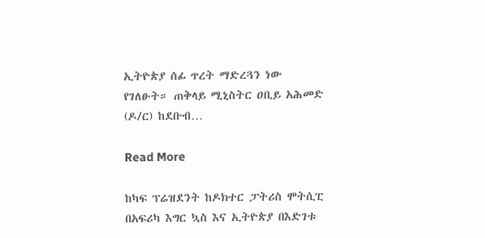ኢትዮጵያ ሰፊ ጥረት ማድረጓን ነው የገለፁት። ጠቅላይ ሚኒስትር ዐቢይ አሕመድ (ዶ/ር) ከደቡብ…

Read More

ከካፍ ፕሬዝደንት ከዶክተር ፓትሪስ ሞትሲፒ በአፍሪካ እግር ኳስ እና ኢትዮጵያ በእድገቱ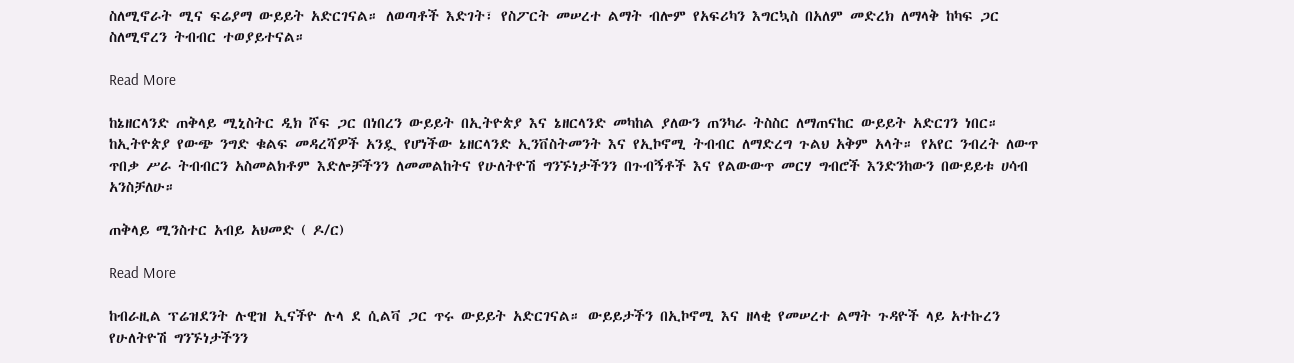ስለሚኖራት ሚና ፍሬያማ ውይይት አድርገናል። ለወጣቶች እድገት፣ የስፖርት መሠረተ ልማት ብሎም የአፍሪካን እግርኳስ በአለም መድረክ ለማላቅ ከካፍ ጋር ስለሚኖረን ትብብር ተወያይተናል።

Read More

ከኔዘርላንድ ጠቅላይ ሚኒስትር ዲክ ሾፍ ጋር በነበረን ውይይት በኢትዮጵያ እና ኔዘርላንድ መካከል ያለውን ጠንካራ ትስስር ለማጠናከር ውይይት አድርገን ነበር። ከኢትዮጵያ የውጭ ንግድ ቁልፍ መዳረሻዎች አንዷ የሆነችው ኔዘርላንድ ኢንቨስትመንት እና የኢኮኖሚ ትብብር ለማድረግ ጉልህ አቅም አላት። የአየር ንብረት ለውጥ ጥበቃ ሥራ ትብብርን አስመልክቶም እድሎቻችንን ለመመልከትና የሁለትዮሽ ግንኙነታችንን በጉብኝቶች እና የልውውጥ መርሃ ግብሮች እንድንከውን በውይይቱ ሀሳብ አንስቻለሁ።

ጠቅላይ ሚንስተር አብይ አህመድ ( ዶ/ር)

Read More

ከብራዚል ፕሬዝደንት ሉዊዝ ኢናችዮ ሉላ ደ ሲልቫ ጋር ጥሩ ውይይት አድርገናል። ውይይታችን በኢኮኖሚ እና ዘላቂ የመሠረተ ልማት ጉዳዮች ላይ አተኩረን የሁለትዮሽ ግንኙነታችንን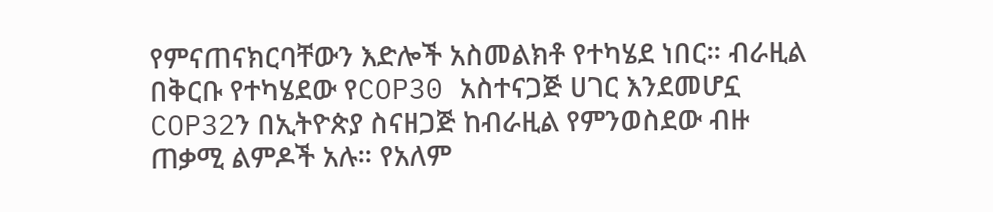የምናጠናክርባቸውን እድሎች አስመልክቶ የተካሄደ ነበር። ብራዚል በቅርቡ የተካሄደው የCOP30 አስተናጋጅ ሀገር እንደመሆኗ COP32ን በኢትዮጵያ ስናዘጋጅ ከብራዚል የምንወስደው ብዙ ጠቃሚ ልምዶች አሉ። የአለም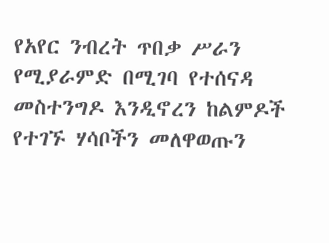የአየር ንብረት ጥበቃ ሥራን የሚያራምድ በሚገባ የተሰናዳ መስተንግዶ እንዲኖረን ከልምዶች የተገኙ ሃሳቦችን መለዋወጡን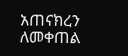አጠናክረን ለመቀጠል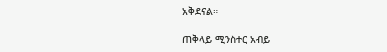አቅደናል።

ጠቅላይ ሚንስተር አብይ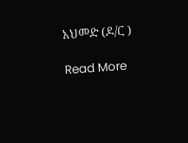አህመድ (ዶ/ር )

Read More